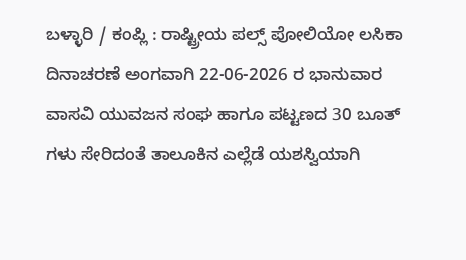ಬಳ್ಳಾರಿ / ಕಂಪ್ಲಿ : ರಾಷ್ಟ್ರೀಯ ಪಲ್ಸ್ ಪೋಲಿಯೋ ಲಸಿಕಾ ದಿನಾಚರಣೆ ಅಂಗವಾಗಿ 22-06-2026 ರ ಭಾನುವಾರ ವಾಸವಿ ಯುವಜನ ಸಂಘ ಹಾಗೂ ಪಟ್ಟಣದ 30 ಬೂತ್ ಗಳು ಸೇರಿದಂತೆ ತಾಲೂಕಿನ ಎಲ್ಲೆಡೆ ಯಶಸ್ವಿಯಾಗಿ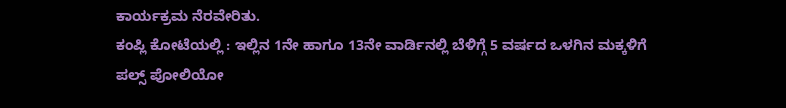ಕಾರ್ಯಕ್ರಮ ನೆರವೇರಿತು.
ಕಂಪ್ಲಿ ಕೋಟೆಯಲ್ಲಿ : ಇಲ್ಲಿನ 1ನೇ ಹಾಗೂ 13ನೇ ವಾರ್ಡಿನಲ್ಲಿ ಬೆಳಿಗ್ಗೆ 5 ವರ್ಷದ ಒಳಗಿನ ಮಕ್ಕಳಿಗೆ ಪಲ್ಸ್ ಪೋಲಿಯೋ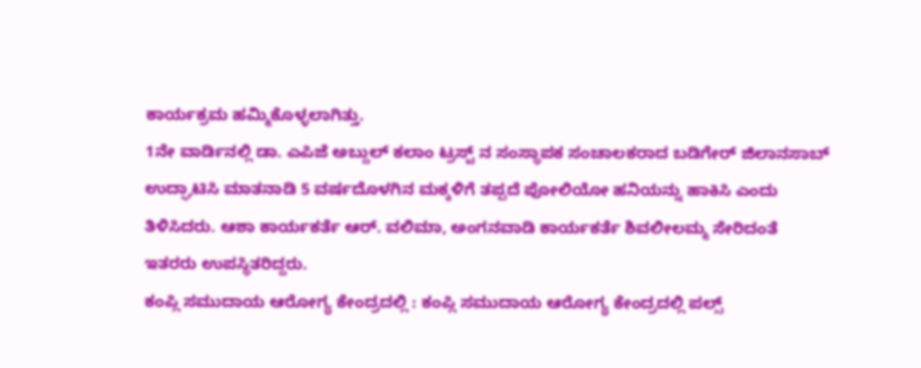ಕಾರ್ಯಕ್ರಮ ಹಮ್ಮಿಕೊಳ್ಳಲಾಗಿತ್ತು.
1ನೇ ವಾರ್ಡಿನಲ್ಲಿ ಡಾ. ಎಪಿಜೆ ಅಬ್ದುಲ್ ಕಲಾಂ ಟ್ರಸ್ಟ್ ನ ಸಂಸ್ಥಾಪಕ ಸಂಚಾಲಕರಾದ ಬಡಿಗೇರ್ ಜಿಲಾನಸಾಬ್ ಉದ್ಘಾಟಿಸಿ ಮಾತನಾಡಿ 5 ವರ್ಷದೊಳಗಿನ ಮಕ್ಕಳಿಗೆ ತಪ್ಪದೆ ಪೋಲಿಯೋ ಹನಿಯನ್ನು ಹಾಕಿಸಿ ಎಂದು ತಿಳಿಸಿದರು. ಆಶಾ ಕಾರ್ಯಕರ್ತೆ ಆರ್. ವಲಿಮಾ, ಅಂಗನವಾಡಿ ಕಾರ್ಯಕರ್ತೆ ಶಿವಲೀಲಮ್ಮ ಸೇರಿದಂತೆ ಇತರರು ಉಪಸ್ಥಿತರಿದ್ದರು.
ಕಂಪ್ಲಿ ಸಮುದಾಯ ಆರೋಗ್ಯ ಕೇಂದ್ರದಲ್ಲಿ : ಕಂಪ್ಲಿ ಸಮುದಾಯ ಆರೋಗ್ಯ ಕೇಂದ್ರದಲ್ಲಿ ಪಲ್ಸ್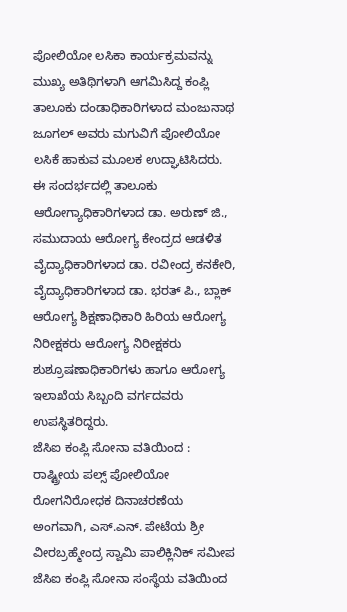ಪೋಲಿಯೋ ಲಸಿಕಾ ಕಾರ್ಯಕ್ರಮವನ್ನು ಮುಖ್ಯ ಅತಿಥಿಗಳಾಗಿ ಆಗಮಿಸಿದ್ದ ಕಂಪ್ಲಿ ತಾಲೂಕು ದಂಡಾಧಿಕಾರಿಗಳಾದ ಮಂಜುನಾಥ ಜೂಗಲ್ ಅವರು ಮಗುವಿಗೆ ಪೋಲಿಯೋ ಲಸಿಕೆ ಹಾಕುವ ಮೂಲಕ ಉದ್ಘಾಟಿಸಿದರು.
ಈ ಸಂದರ್ಭದಲ್ಲಿ ತಾಲೂಕು ಆರೋಗ್ಯಾಧಿಕಾರಿಗಳಾದ ಡಾ. ಅರುಣ್ ಜಿ., ಸಮುದಾಯ ಆರೋಗ್ಯ ಕೇಂದ್ರದ ಆಡಳಿತ ವೈದ್ಯಾಧಿಕಾರಿಗಳಾದ ಡಾ. ರವೀಂದ್ರ ಕನಕೇರಿ, ವೈದ್ಯಾಧಿಕಾರಿಗಳಾದ ಡಾ. ಭರತ್ ಪಿ., ಬ್ಲಾಕ್ ಆರೋಗ್ಯ ಶಿಕ್ಷಣಾಧಿಕಾರಿ ಹಿರಿಯ ಆರೋಗ್ಯ ನಿರೀಕ್ಷಕರು ಆರೋಗ್ಯ ನಿರೀಕ್ಷಕರು ಶುಶ್ರೂಷಣಾಧಿಕಾರಿಗಳು ಹಾಗೂ ಆರೋಗ್ಯ ಇಲಾಖೆಯ ಸಿಬ್ಬಂದಿ ವರ್ಗದವರು ಉಪಸ್ಥಿತರಿದ್ದರು.
ಜೆಸಿಐ ಕಂಪ್ಲಿ ಸೋನಾ ವತಿಯಿಂದ : ರಾಷ್ಟ್ರೀಯ ಪಲ್ಸ್ ಪೋಲಿಯೋ ರೋಗನಿರೋಧಕ ದಿನಾಚರಣೆಯ ಅಂಗವಾಗಿ, ಎಸ್.ಎನ್. ಪೇಟೆಯ ಶ್ರೀ ವೀರಬ್ರಹ್ಮೇಂದ್ರ ಸ್ವಾಮಿ ಪಾಲಿಕ್ಲಿನಿಕ್ ಸಮೀಪ ಜೆಸಿಐ ಕಂಪ್ಲಿ ಸೋನಾ ಸಂಸ್ಥೆಯ ವತಿಯಿಂದ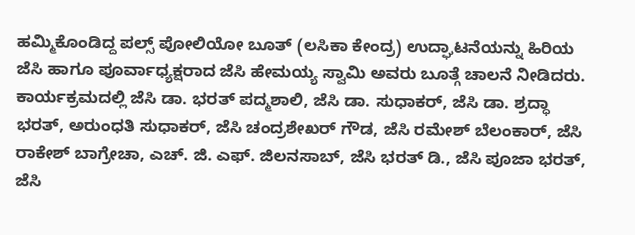ಹಮ್ಮಿಕೊಂಡಿದ್ದ ಪಲ್ಸ್ ಪೋಲಿಯೋ ಬೂತ್ (ಲಸಿಕಾ ಕೇಂದ್ರ) ಉದ್ಘಾಟನೆಯನ್ನು ಹಿರಿಯ ಜೆಸಿ ಹಾಗೂ ಪೂರ್ವಾಧ್ಯಕ್ಷರಾದ ಜೆಸಿ ಹೇಮಯ್ಯ ಸ್ವಾಮಿ ಅವರು ಬೂತ್ಗೆ ಚಾಲನೆ ನೀಡಿದರು.
ಕಾರ್ಯಕ್ರಮದಲ್ಲಿ ಜೆಸಿ ಡಾ. ಭರತ್ ಪದ್ಮಶಾಲಿ, ಜೆಸಿ ಡಾ. ಸುಧಾಕರ್, ಜೆಸಿ ಡಾ. ಶ್ರದ್ಧಾ ಭರತ್, ಅರುಂಧತಿ ಸುಧಾಕರ್, ಜೆಸಿ ಚಂದ್ರಶೇಖರ್ ಗೌಡ, ಜೆಸಿ ರಮೇಶ್ ಬೆಲಂಕಾರ್, ಜೆಸಿ ರಾಕೇಶ್ ಬಾಗ್ರೇಚಾ, ಎಚ್. ಜಿ. ಎಫ್. ಜಿಲನಸಾಬ್, ಜೆಸಿ ಭರತ್ ಡಿ., ಜೆಸಿ ಪೂಜಾ ಭರತ್, ಜೆಸಿ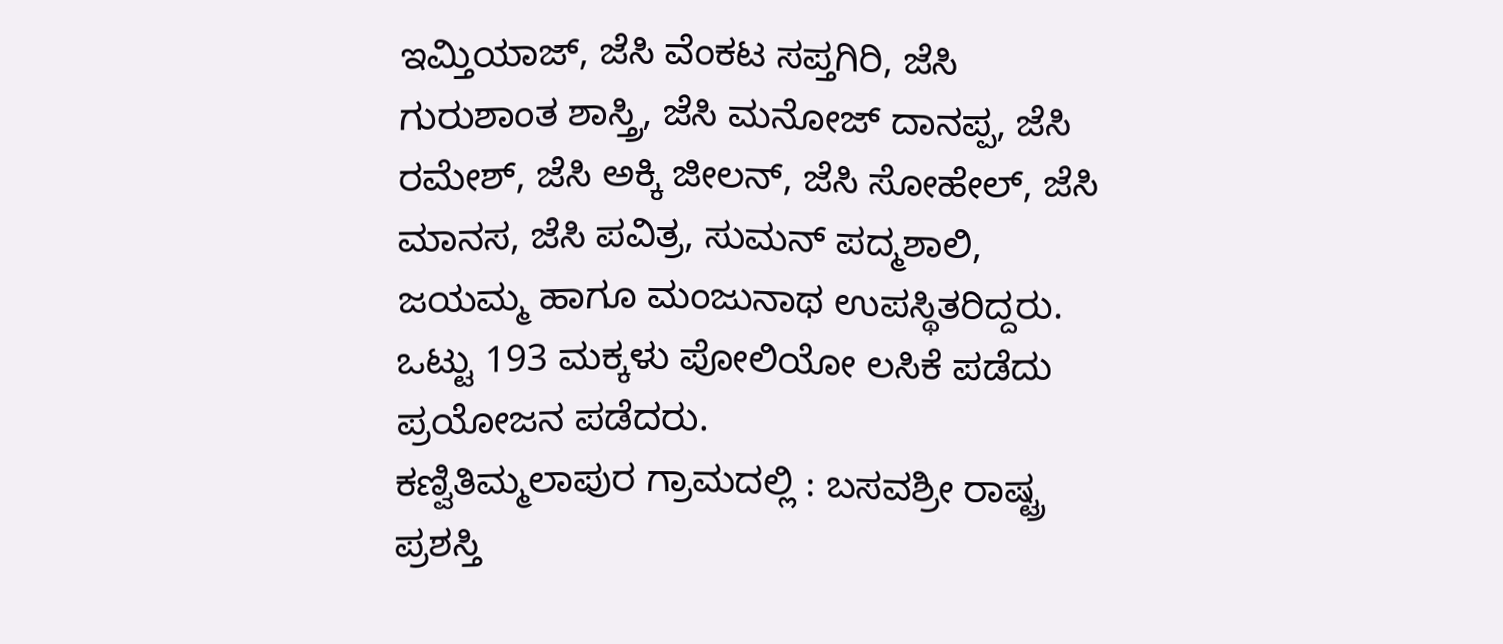ಇಮ್ತಿಯಾಜ್, ಜೆಸಿ ವೆಂಕಟ ಸಪ್ತಗಿರಿ, ಜೆಸಿ ಗುರುಶಾಂತ ಶಾಸ್ತ್ರಿ, ಜೆಸಿ ಮನೋಜ್ ದಾನಪ್ಪ, ಜೆಸಿ ರಮೇಶ್, ಜೆಸಿ ಅಕ್ಕಿ ಜೀಲನ್, ಜೆಸಿ ಸೋಹೇಲ್, ಜೆಸಿ ಮಾನಸ, ಜೆಸಿ ಪವಿತ್ರ, ಸುಮನ್ ಪದ್ಮಶಾಲಿ, ಜಯಮ್ಮ ಹಾಗೂ ಮಂಜುನಾಥ ಉಪಸ್ಥಿತರಿದ್ದರು.
ಒಟ್ಟು 193 ಮಕ್ಕಳು ಪೋಲಿಯೋ ಲಸಿಕೆ ಪಡೆದು ಪ್ರಯೋಜನ ಪಡೆದರು.
ಕಣ್ವಿತಿಮ್ಮಲಾಪುರ ಗ್ರಾಮದಲ್ಲಿ : ಬಸವಶ್ರೀ ರಾಷ್ಟ್ರ ಪ್ರಶಸ್ತಿ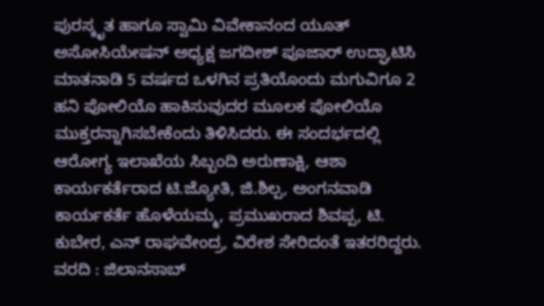ಪುರಸ್ಕೃತ ಹಾಗೂ ಸ್ವಾಮಿ ವಿವೇಕಾನಂದ ಯೂತ್ ಅಸೋಸಿಯೇಷನ್ ಅಧ್ಯಕ್ಷ ಜಗದೀಶ್ ಪೂಜಾರ್ ಉದ್ಘಾಟಿಸಿ ಮಾತನಾಡಿ 5 ವರ್ಷದ ಒಳಗಿನ ಪ್ರತಿಯೊಂದು ಮಗುವಿಗೂ 2 ಹನಿ ಪೋಲಿಯೊ ಹಾಕಿಸುವುದರ ಮೂಲಕ ಪೋಲಿಯೊ ಮುಕ್ತರನ್ನಾಗಿಸಬೇಕೆಂದು ತಿಳಿಸಿದರು. ಈ ಸಂದರ್ಭದಲ್ಲಿ ಆರೋಗ್ಯ ಇಲಾಖೆಯ ಸಿಬ್ಬಂದಿ ಅರುಣಾಕ್ಷಿ, ಆಶಾ ಕಾರ್ಯಕರ್ತೆರಾದ ಟಿ.ಜ್ಯೋತಿ, ಜಿ.ಶಿಲ್ಪ, ಅಂಗನವಾಡಿ ಕಾರ್ಯಕರ್ತೆ ಹೊಳೆಯಮ್ಮ, ಪ್ರಮುಖರಾದ ಶಿವಪ್ಪ, ಟಿ. ಕುಬೇರ, ಎನ್ ರಾಘವೇಂದ್ರ, ವಿರೇಶ ಸೇರಿದಂತೆ ಇತರರಿದ್ದರು.
ವರದಿ : ಜಿಲಾನಸಾಬ್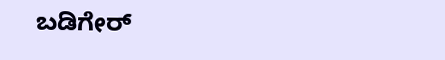ಬಡಿಗೇರ್